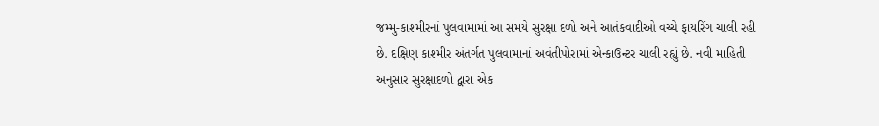જમ્મુ-કાશ્મીરનાં પુલવામામાં આ સમયે સુરક્ષા દળો અને આતંકવાદીઓ વચ્ચે ફાયરિંગ ચાલી રહી છે. દક્ષિણ કાશ્મીર અંતર્ગત પુલવામાનાં અવંતીપોરામાં એન્કાઉન્ટર ચાલી રહ્યું છે. નવી માહિતી અનુસાર સુરક્ષાદળો દ્વારા એક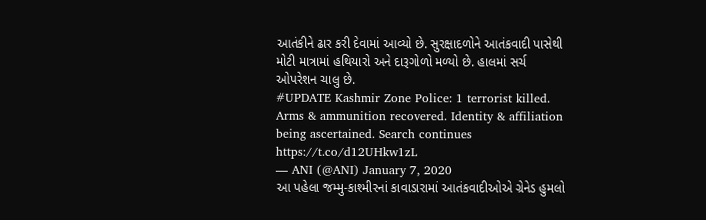આતંકીને ઢાર કરી દેવામાં આવ્યો છે. સુરક્ષાદળોને આતંકવાદી પાસેથી મોટી માત્રામાં હથિયારો અને દારૂગોળો મળ્યો છે. હાલમાં સર્ચ ઓપરેશન ચાલુ છે.
#UPDATE Kashmir Zone Police: 1 terrorist killed. Arms & ammunition recovered. Identity & affiliation being ascertained. Search continues https://t.co/d12UHkw1zL
— ANI (@ANI) January 7, 2020
આ પહેલા જમ્મુ-કાશ્મીરનાં કાવાડારામાં આતંકવાદીઓએ ગ્રેનેડ હુમલો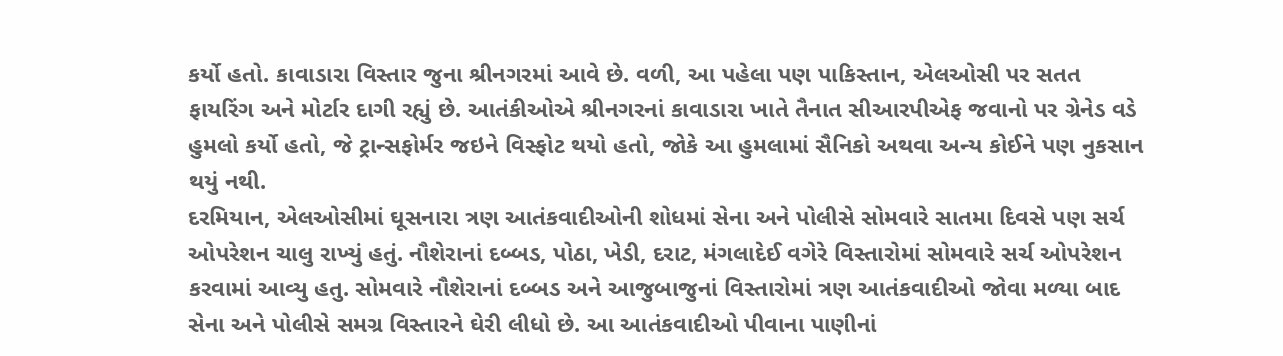કર્યો હતો. કાવાડારા વિસ્તાર જુના શ્રીનગરમાં આવે છે. વળી, આ પહેલા પણ પાકિસ્તાન, એલઓસી પર સતત ફાયરિંગ અને મોર્ટાર દાગી રહ્યું છે. આતંકીઓએ શ્રીનગરનાં કાવાડારા ખાતે તૈનાત સીઆરપીએફ જવાનો પર ગ્રેનેડ વડે હુમલો કર્યો હતો, જે ટ્રાન્સફોર્મર જઇને વિસ્ફોટ થયો હતો, જોકે આ હુમલામાં સૈનિકો અથવા અન્ય કોઈને પણ નુકસાન થયું નથી.
દરમિયાન, એલઓસીમાં ઘૂસનારા ત્રણ આતંકવાદીઓની શોધમાં સેના અને પોલીસે સોમવારે સાતમા દિવસે પણ સર્ચ ઓપરેશન ચાલુ રાખ્યું હતું. નૌશેરાનાં દબ્બડ, પોઠા, ખેડી, દરાટ, મંગલાદેઈ વગેરે વિસ્તારોમાં સોમવારે સર્ચ ઓપરેશન કરવામાં આવ્યુ હતુ. સોમવારે નૌશેરાનાં દબ્બડ અને આજુબાજુનાં વિસ્તારોમાં ત્રણ આતંકવાદીઓ જોવા મળ્યા બાદ સેના અને પોલીસે સમગ્ર વિસ્તારને ઘેરી લીધો છે. આ આતંકવાદીઓ પીવાના પાણીનાં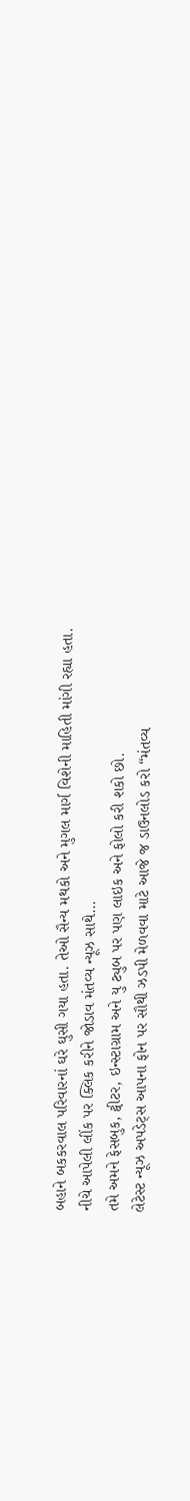બહાને બકકરવાલ પરિવારનાં ઘરે ઘુસી ગયા હતા. તેઓ સૈન્ય મથકો અને મુગલ માર્ગ વિશેની માહિતી માંગી રહ્યા હતા.
નીચે આપેલી લીંક પર ક્લિક કરીને જોડાવ મંતવ્ય ન્યૂઝ સાથે…
તમે અમને ફેસબુક, ટ્વીટર, ઇન્સ્ટાગ્રામ અને યુ ટ્યુબ પર પણ લાઇક અને ફોલો કરી શકો છો.
લેટેસ્ટ ન્યૂઝ અપડેટ્સ આપના ફોન પર સૌથી ઝડપી મેળવવા માટે આજે જ ડાઉનલોડ કરો “મંતવ્ય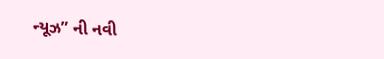ન્યૂઝ” ની નવી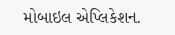મોબાઇલ એપ્લિકેશન.